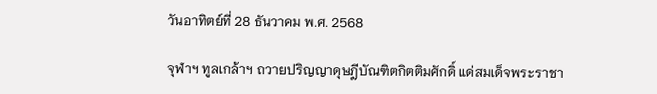วันอาทิตย์ที่ 28 ธันวาคม พ.ศ. 2568

จุฬาฯ ทูลเกล้าฯ ถวายปริญญาดุษฎีบัณฑิตกิตติมศักดิ์ แด่สมเด็จพระราชา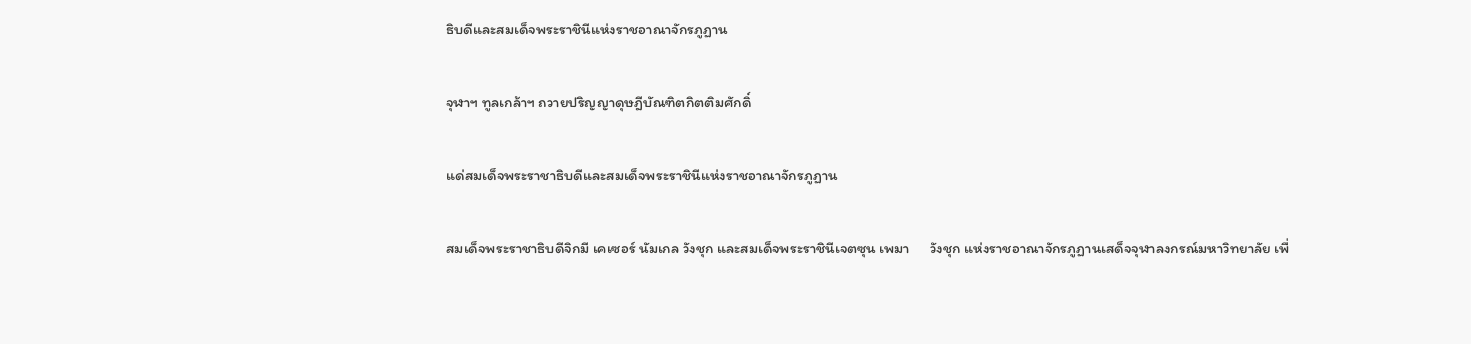ธิบดีและสมเด็จพระราชินีแห่งราชอาณาจักรภูฏาน

จุฬาฯ ทูลเกล้าฯ ถวายปริญญาดุษฎีบัณฑิตกิตติมศักดิ์

แด่สมเด็จพระราชาธิบดีและสมเด็จพระราชินีแห่งราชอาณาจักรภูฏาน

สมเด็จพระราชาธิบดีจิกมี เคเซอร์ นัมเกล วังชุก และสมเด็จพระราชินีเจตซุน เพมา      วังชุก แห่งราชอาณาจักรภูฏานเสด็จจุฬาลงกรณ์มหาวิทยาลัย เพื่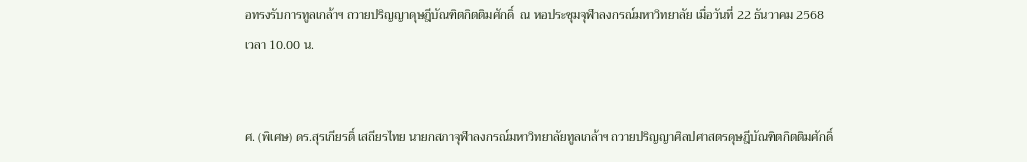อทรงรับการทูลเกล้าฯ ถวายปริญญาดุษฎีบัณฑิตกิตติมศักดิ์  ณ หอประชุมจุฬาลงกรณ์มหาวิทยาลัย เมื่อวันที่ 22 ธันวาคม 2568 เวลา 10.00 น.


ศ. (พิเศษ) ดร.สุรเกียรติ์ เสถียรไทย นายกสภาจุฬาลงกรณ์มหาวิทยาลัยทูลเกล้าฯ ถวายปริญญาศิลปศาสตรดุษฎีบัณฑิตกิตติมศักดิ์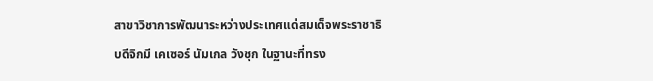สาขาวิชาการพัฒนาระหว่างประเทศแด่สมเด็จพระราชาธิบดีจิกมี เคเซอร์ นัมเกล วังชุก ในฐานะที่ทรง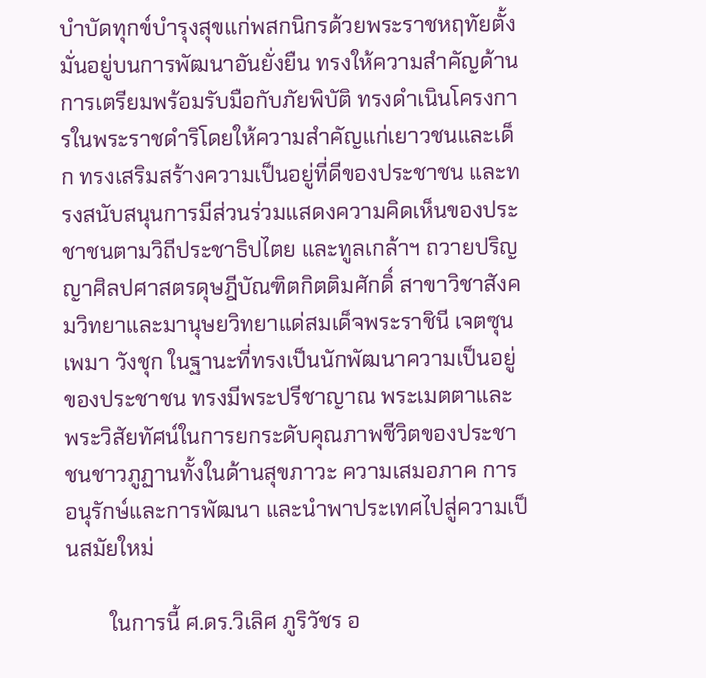บำบัดทุกข์บำรุงสุขแก่พสกนิกรด้วยพระราชหฤทัยตั้งมั่นอยู่บนการพัฒนาอันยั่งยืน ทรงให้ความสำคัญด้านการเตรียมพร้อมรับมือกับภัยพิบัติ ทรงดำเนินโครงการในพระราชดำริโดยให้ความสำคัญแก่เยาวชนและเด็ก ทรงเสริมสร้างความเป็นอยู่ที่ดีของประชาชน และทรงสนับสนุนการมีส่วนร่วมแสดงความคิดเห็นของประชาชนตามวิถีประชาธิปไตย และทูลเกล้าฯ ถวายปริญญาศิลปศาสตรดุษฎีบัณฑิตกิตติมศักดิ์ สาขาวิชาสังคมวิทยาและมานุษยวิทยาแด่สมเด็จพระราชินี เจตซุน เพมา วังชุก ในฐานะที่ทรงเป็นนักพัฒนาความเป็นอยู่ของประชาชน ทรงมีพระปรีชาญาณ พระเมตตาและพระวิสัยทัศน์ในการยกระดับคุณภาพชีวิตของประชาชนชาวภูฏานทั้งในด้านสุขภาวะ ความเสมอภาค การอนุรักษ์และการพัฒนา และนำพาประเทศไปสู่ความเป็นสมัยใหม่

        ในการนี้ ศ.ดร.วิเลิศ ภูริวัชร อ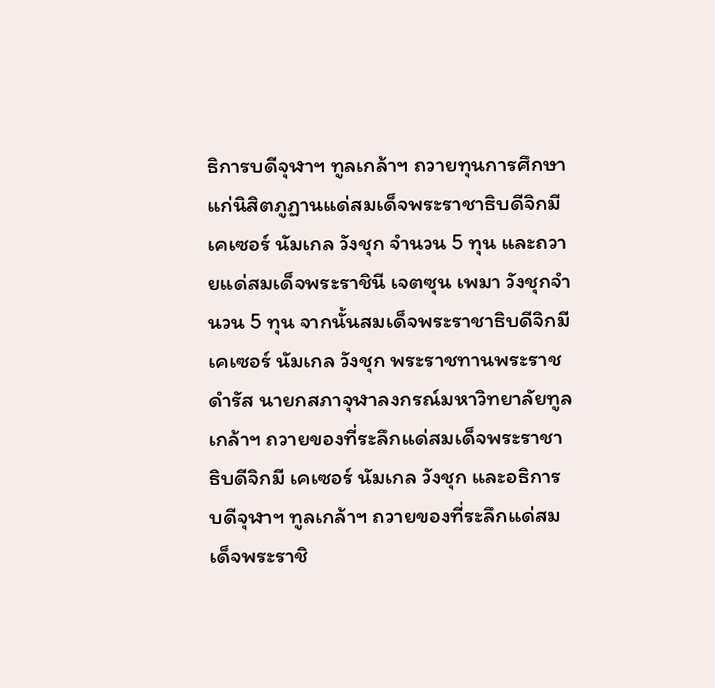ธิการบดีจุฬาฯ ทูลเกล้าฯ ถวายทุนการศึกษาแก่นิสิตภูฏานแด่สมเด็จพระราชาธิบดีจิกมี เคเซอร์ นัมเกล วังชุก จำนวน 5 ทุน และถวายแด่สมเด็จพระราชินี เจตซุน เพมา วังชุกจำนวน 5 ทุน จากนั้นสมเด็จพระราชาธิบดีจิกมี เคเซอร์ นัมเกล วังชุก พระราชทานพระราชดำรัส นายกสภาจุฬาลงกรณ์มหาวิทยาลัยทูลเกล้าฯ ถวายของที่ระลึกแด่สมเด็จพระราชาธิบดีจิกมี เคเซอร์ นัมเกล วังชุก และอธิการบดีจุฬาฯ ทูลเกล้าฯ ถวายของที่ระลึกแด่สมเด็จพระราชิ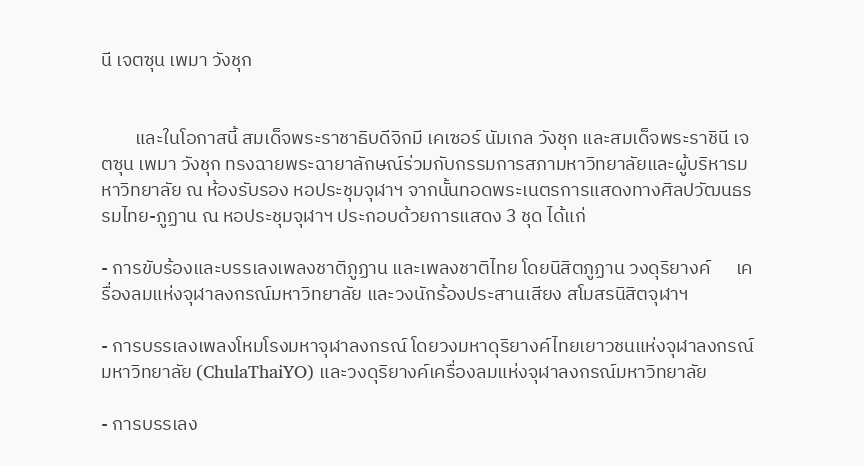นี เจตซุน เพมา วังชุก


        และในโอกาสนี้ สมเด็จพระราชาธิบดีจิกมี เคเซอร์ นัมเกล วังชุก และสมเด็จพระราชินี เจตซุน เพมา วังชุก ทรงฉายพระฉายาลักษณ์ร่วมกับกรรมการสภามหาวิทยาลัยและผู้บริหารมหาวิทยาลัย ณ ห้องรับรอง หอประชุมจุฬาฯ จากนั้นทอดพระเนตรการแสดงทางศิลปวัฒนธรรมไทย-ภูฏาน ณ หอประชุมจุฬาฯ ประกอบด้วยการแสดง 3 ชุด ได้แก่

- การขับร้องและบรรเลงเพลงชาติภูฏาน และเพลงชาติไทย โดยนิสิตภูฏาน วงดุริยางค์      เครื่องลมแห่งจุฬาลงกรณ์มหาวิทยาลัย และวงนักร้องประสานเสียง สโมสรนิสิตจุฬาฯ

- การบรรเลงเพลงโหมโรงมหาจุฬาลงกรณ์ โดยวงมหาดุริยางค์ไทยเยาวชนแห่งจุฬาลงกรณ์มหาวิทยาลัย (ChulaThaiYO) และวงดุริยางค์เครื่องลมแห่งจุฬาลงกรณ์มหาวิทยาลัย

- การบรรเลง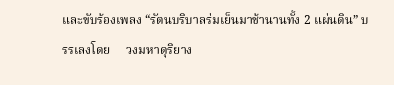และขับร้องเพลง “รัตนบริบาลร่มเย็นมาช้านานทั้ง 2 แผ่นดิน” บรรเลงโดย     วงมหาดุริยาง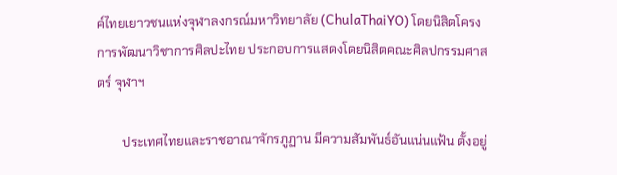ค์ไทยเยาวชนแห่งจุฬาลงกรณ์มหาวิทยาลัย (ChulaThaiYO) โดยนิสิตโครงการพัฒนาวิชาการศิลปะไทย ประกอบการแสดงโดยนิสิตคณะศิลปกรรมศาสตร์ จุฬาฯ

        ประเทศไทยและราชอาณาจักรภูฏาน มีความสัมพันธ์อันแน่นแฟ้น ตั้งอยู่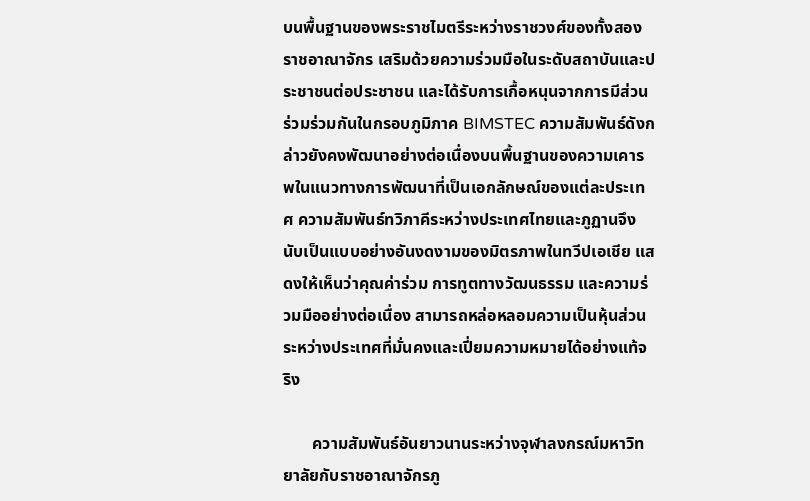บนพื้นฐานของพระราชไมตรีระหว่างราชวงศ์ของทั้งสองราชอาณาจักร เสริมด้วยความร่วมมือในระดับสถาบันและประชาชนต่อประชาชน และได้รับการเกื้อหนุนจากการมีส่วนร่วมร่วมกันในกรอบภูมิภาค BIMSTEC ความสัมพันธ์ดังกล่าวยังคงพัฒนาอย่างต่อเนื่องบนพื้นฐานของความเคารพในแนวทางการพัฒนาที่เป็นเอกลักษณ์ของแต่ละประเทศ ความสัมพันธ์ทวิภาคีระหว่างประเทศไทยและภูฏานจึงนับเป็นแบบอย่างอันงดงามของมิตรภาพในทวีปเอเชีย แสดงให้เห็นว่าคุณค่าร่วม การทูตทางวัฒนธรรม และความร่วมมืออย่างต่อเนื่อง สามารถหล่อหลอมความเป็นหุ้นส่วนระหว่างประเทศที่มั่นคงและเปี่ยมความหมายได้อย่างแท้จริง

       ความสัมพันธ์อันยาวนานระหว่างจุฬาลงกรณ์มหาวิทยาลัยกับราชอาณาจักรภู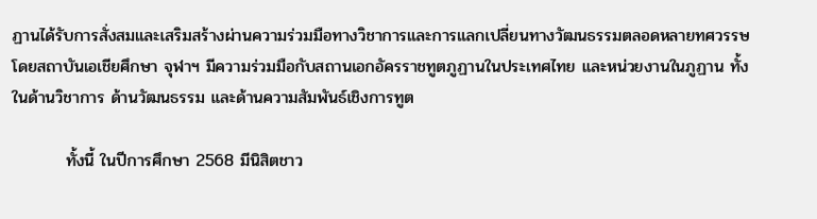ฏานได้รับการสั่งสมและเสริมสร้างผ่านความร่วมมือทางวิชาการและการแลกเปลี่ยนทางวัฒนธรรมตลอดหลายทศวรรษ โดยสถาบันเอเชียศึกษา จุฬาฯ มีความร่วมมือกับสถานเอกอัครราชทูตภูฏานในประเทศไทย และหน่วยงานในภูฏาน ทั้งในด้านวิชาการ ด้านวัฒนธรรม และด้านความสัมพันธ์เชิงการทูต

         ทั้งนี้ ในปีการศึกษา 2568 มีนิสิตชาว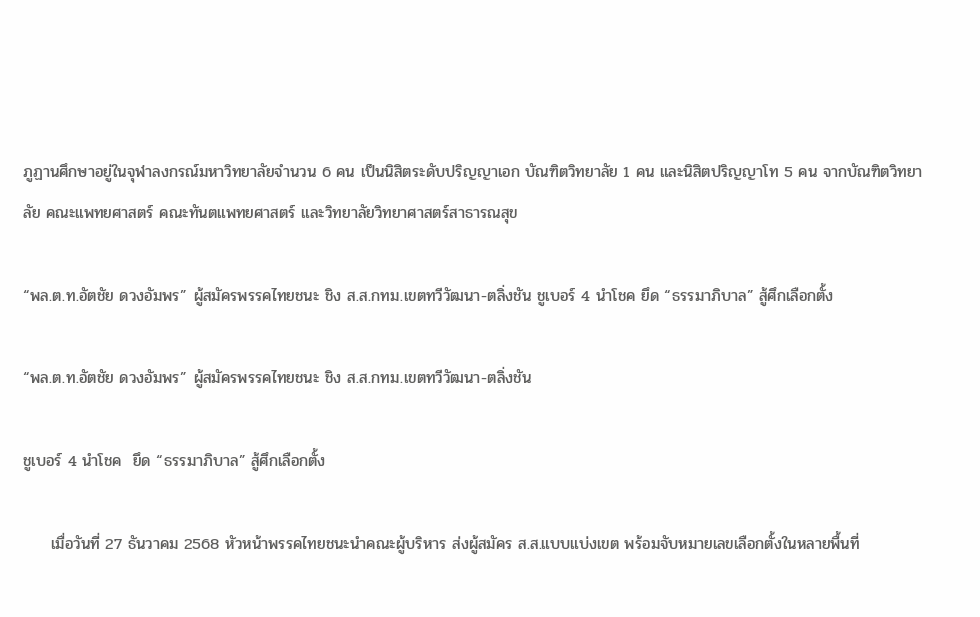ภูฏานศึกษาอยู่ในจุฬาลงกรณ์มหาวิทยาลัยจำนวน 6 คน เป็นนิสิตระดับปริญญาเอก บัณฑิตวิทยาลัย 1 คน และนิสิตปริญญาโท 5 คน จากบัณฑิตวิทยาลัย คณะแพทยศาสตร์ คณะทันตแพทยศาสตร์ และวิทยาลัยวิทยาศาสตร์สาธารณสุข

“พล.ต.ท.อัตชัย ดวงอัมพร” ผู้สมัครพรรคไทยชนะ ชิง ส.ส.กทม.เขตทวีวัฒนา-ตลิ่งชัน ชูเบอร์ 4 นำโชค ยึด “ธรรมาภิบาล” สู้ศึกเลือกตั้ง

“พล.ต.ท.อัตชัย ดวงอัมพร” ผู้สมัครพรรคไทยชนะ ชิง ส.ส.กทม.เขตทวีวัฒนา-ตลิ่งชัน

ชูเบอร์ 4 นำโชค  ยึด “ธรรมาภิบาล” สู้ศึกเลือกตั้ง

     เมื่อวันที่ 27 ธันวาคม 2568 หัวหน้าพรรคไทยชนะนำคณะผู้บริหาร ส่งผู้สมัคร ส.ส.แบบแบ่งเขต พร้อมจับหมายเลขเลือกตั้งในหลายพื้นที่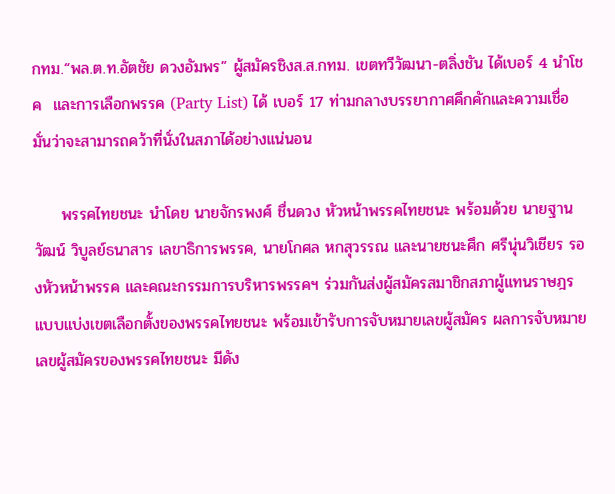กทม.“พล.ต.ท.อัตชัย ดวงอัมพร” ผู้สมัครชิงส.ส.กทม. เขตทวีวัฒนา-ตลิ่งชัน ได้เบอร์ 4 นำโชค  และการเลือกพรรค (Party List) ได้ เบอร์ 17 ท่ามกลางบรรยากาศคึกคักและความเชื่อมั่นว่าจะสามารถคว้าที่นั่งในสภาได้อย่างแน่นอน

     พรรคไทยชนะ นำโดย นายจักรพงศ์ ชื่นดวง หัวหน้าพรรคไทยชนะ พร้อมด้วย นายฐานวัฒน์ วิบูลย์ธนาสาร เลขาธิการพรรค, นายโกศล หกสุวรรณ และนายชนะศึก ศรีนุ่นวิเชียร รองหัวหน้าพรรค และคณะกรรมการบริหารพรรคฯ ร่วมกันส่งผู้สมัครสมาชิกสภาผู้แทนราษฎรแบบแบ่งเขตเลือกตั้งของพรรคไทยชนะ พร้อมเข้ารับการจับหมายเลขผู้สมัคร ผลการจับหมายเลขผู้สมัครของพรรคไทยชนะ มีดัง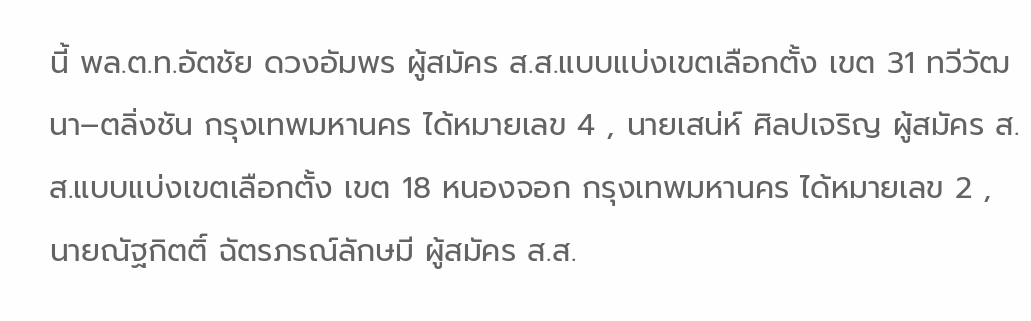นี้ พล.ต.ท.อัตชัย ดวงอัมพร ผู้สมัคร ส.ส.แบบแบ่งเขตเลือกตั้ง เขต 31 ทวีวัฒนา–ตลิ่งชัน กรุงเทพมหานคร ได้หมายเลข 4 , นายเสน่ห์ ศิลปเจริญ ผู้สมัคร ส.ส.แบบแบ่งเขตเลือกตั้ง เขต 18 หนองจอก กรุงเทพมหานคร ได้หมายเลข 2 ,นายณัฐกิตติ์ ฉัตรภรณ์ลักษมี ผู้สมัคร ส.ส.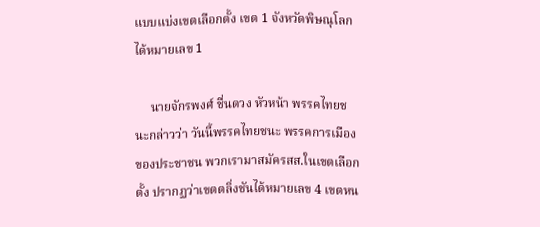แบบแบ่งเขตเลือกตั้ง เขต 1 จังหวัดพิษณุโลก ได้หมายเลข 1

     นายจักรพงศ์ ชื่นดวง หัวหน้า พรรคไทยชนะกล่าวว่า วันนี้พรรคไทยชนะ พรรคการเมืองของประชาชน พวกเรามาสมัครสส.ในเขตเลือกตั้ง ปรากฏว่าเขตตลิ่งชันได้หมายเลข 4 เขตหน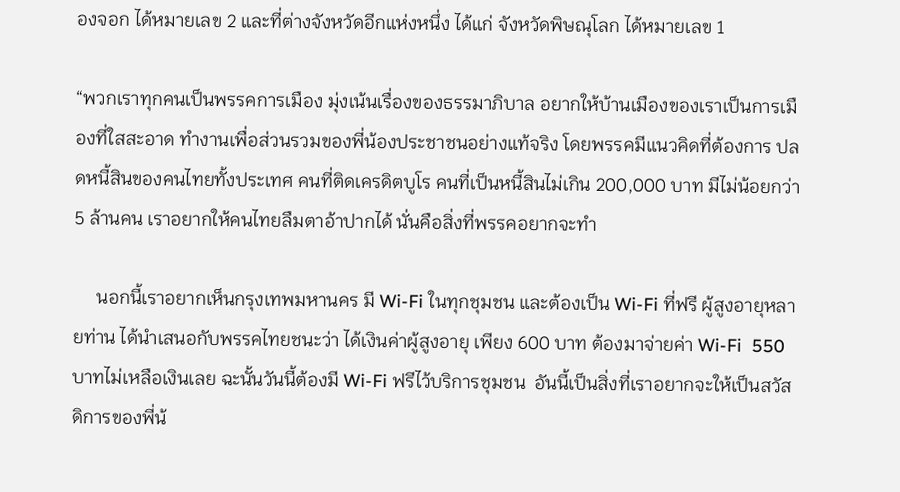องจอก ได้หมายเลข 2 และที่ต่างจังหวัดอีกแห่งหนึ่ง ได้แก่ จังหวัดพิษณุโลก ได้หมายเลข 1

“พวกเราทุกคนเป็นพรรคการเมือง มุ่งเน้นเรื่องของธรรมาภิบาล อยากให้บ้านเมืองของเราเป็นการเมืองที่ใสสะอาด ทำงานเพื่อส่วนรวมของพี่น้องประชาชนอย่างแท้จริง โดยพรรคมีแนวคิดที่ต้องการ ปลดหนี้สินของคนไทยทั้งประเทศ คนที่ติดเครดิตบูโร คนที่เป็นหนี้สินไม่เกิน 200,000 บาท มีไม่น้อยกว่า 5 ล้านคน เราอยากให้คนไทยลืมตาอ้าปากได้ นั่นคือสิ่งที่พรรคอยากจะทำ

     นอกนี้เราอยากเห็นกรุงเทพมหานคร มี Wi-Fi ในทุกชุมชน และต้องเป็น Wi-Fi ที่ฟรี ผู้สูงอายุหลายท่าน ได้นำเสนอกับพรรคไทยชนะว่า ได้เงินค่าผู้สูงอายุ เพียง 600 บาท ต้องมาจ่ายค่า Wi-Fi  550 บาทไม่เหลือเงินเลย ฉะนั้นวันนี้ต้องมี Wi-Fi ฟรีไว้บริการชุมชน  อันนี้เป็นสิ่งที่เราอยากจะให้เป็นสวัสดิการของพี่น้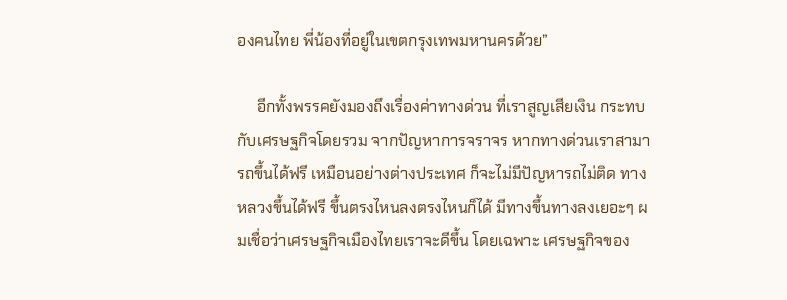องคนไทย พี่น้องที่อยู่ในเขตกรุงเทพมหานครด้วย”

     อีกทั้งพรรคยังมองถึงเรื่องค่าทางด่วน ที่เราสูญเสียเงิน กระทบกับเศรษฐกิจโดยรวม จากปัญหาการจราจร หากทางด่วนเราสามารถขึ้นได้ฟรี เหมือนอย่างต่างประเทศ ก็จะไม่มีปัญหารถไม่ติด ทางหลวงขึ้นได้ฟรี ขึ้นตรงไหนลงตรงไหนก็ได้ มีทางขึ้นทางลงเยอะๆ ผมเชื่อว่าเศรษฐกิจเมืองไทยเราจะดีขึ้น โดยเฉพาะ เศรษฐกิจของ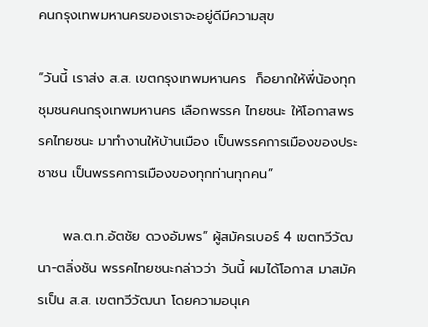คนกรุงเทพมหานครของเราจะอยู่ดีมีความสุข

“วันนี้ เราส่ง ส.ส. เขตกรุงเทพมหานคร  ก็อยากให้พี่น้องทุกชุมชนคนกรุงเทพมหานคร เลือกพรรค ไทยชนะ ให้โอกาสพรรคไทยชนะ มาทำงานให้บ้านเมือง เป็นพรรคการเมืองของประชาชน เป็นพรรคการเมืองของทุกท่านทุกคน”

     พล.ต.ท.อัตชัย ดวงอัมพร” ผู้สมัครเบอร์ 4 เขตทวีวัฒนา-ตลิ่งชัน พรรคไทยชนะกล่าวว่า วันนี้ ผมได้โอกาส มาสมัครเป็น ส.ส. เขตทวีวัฒนา โดยความอนุเค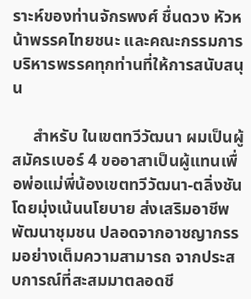ราะห์ของท่านจักรพงศ์ ชื่นดวง หัวหน้าพรรคไทยชนะ และคณะกรรมการบริหารพรรคทุกท่านที่ให้การสนับสนุน

     สำหรับ ในเขตทวีวัฒนา ผมเป็นผู้สมัครเบอร์ 4 ขออาสาเป็นผู้แทนเพื่อพ่อแม่พี่น้องเขตทวีวัฒนา-ตลิ่งชัน โดยมุ่งเน้นนโยบาย ส่งเสริมอาชีพพัฒนาชุมชน ปลอดจากอาชญากรรมอย่างเต็มความสามารถ จากประสบการณ์ที่สะสมมาตลอดชี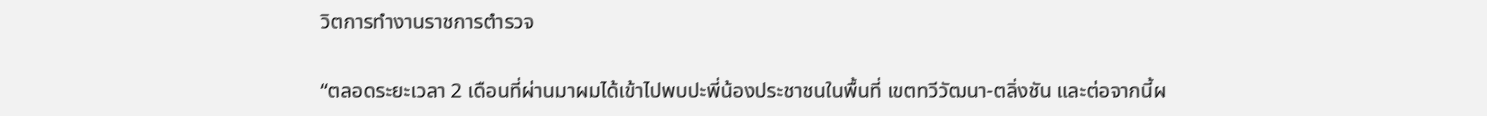วิตการทำงานราชการตำรวจ

“ตลอดระยะเวลา 2 เดือนที่ผ่านมาผมได้เข้าไปพบปะพี่น้องประชาชนในพื้นที่ เขตทวีวัฒนา-ตลิ่งชัน และต่อจากนี้ผ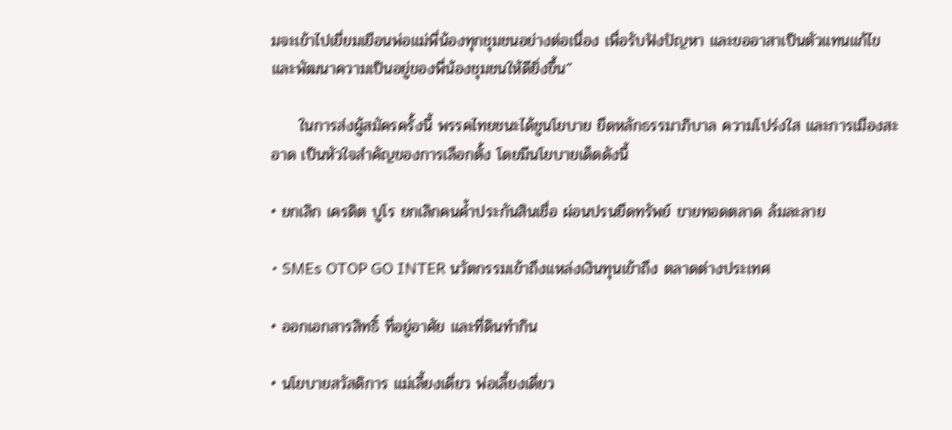มจะเข้าไปเยี่ยมเยือนพ่อแม่พี่น้องทุกชุมชนอย่างต่อเนื่อง เพื่อรับฟังปัญหา และขออาสาเป็นตัวแทนแก้ไข และพัฒนาความเป็นอยู่ของพี่น้องชุมชนให้ดียิ่งขึ้น”

     ในการส่งผู้สมัครครั้งนี้ พรรคไทยชนะได้ชูนโยบาย ยึดหลักธรรมาภิบาล ความโปร่งใส และการเมืองสะอาด เป็นหัวใจสำคัญของการเลือกตั้ง โดยมีนโยบายเด็ดดังนี้

• ยกเลิก เครดิต บูโร ยกเลิกคนค้ำประกันสินเชื่อ ผ่อนปรนยึดทรัพย์ ขายทอดตลาด ล้มละลาย

• SMEs OTOP GO INTER นวัตกรรมเข้าถึงแหล่งเงินทุนเข้าถึง ตลาดต่างประเทศ

• ออกเอกสารสิทธิ์ ที่อยู่อาศัย และที่ดินทำกิน

• นโยบายสวัสดิการ แม่เลี้ยงเดี่ยว พ่อเลี้ยงเดี่ยว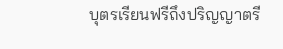บุตรเรียนฟรีถึงปริญญาตรี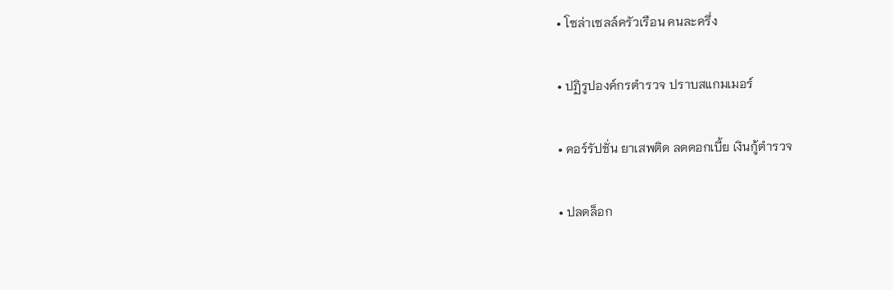• โซล่าเซลล์ครัวเรือน คนละครึ่ง

• ปฏิรูปองค์กรตำรวจ ปราบสแกมเมอร์

• คอร์รัปชั่น ยาเสพติด ลดดอกเบี้ย เงินกู้ตำรวจ

• ปลดล็อก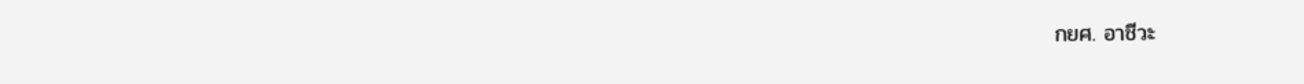กยศ. อาชีวะ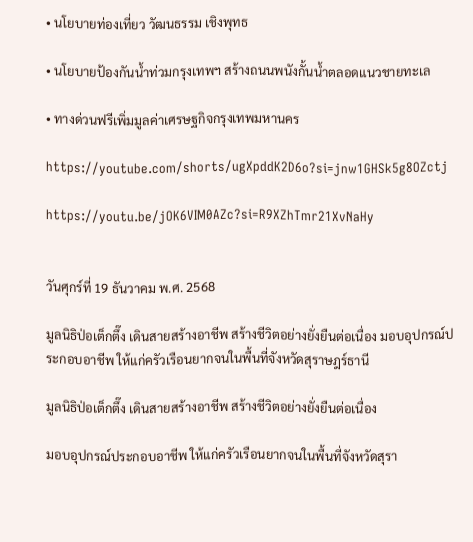• นโยบายท่องเที่ยว วัฒนธรรม เชิงพุทธ

• นโยบายป้องกันน้ำท่วมกรุงเทพฯ สร้างถนนพนังกั้นน้ำตลอดแนวชายทะเล

• ทางด่วนฟรีเพิ่มมูลค่าเศรษฐกิจกรุงเทพมหานคร

https://youtube.com/shorts/ugXpddK2D6o?si=jnw1GHSk5g8OZctj

https://youtu.be/jOK6VIM0AZc?si=R9XZhTmr21XvNaHy


วันศุกร์ที่ 19 ธันวาคม พ.ศ. 2568

มูลนิธิป่อเต็กตึ๊ง เดินสายสร้างอาชีพ สร้างชีวิตอย่างยั่งยืนต่อเนื่อง มอบอุปกรณ์ประกอบอาชีพ ให้แก่ครัวเรือนยากจนในพื้นที่จังหวัดสุราษฎร์ธานี

มูลนิธิป่อเต็กตึ๊ง เดินสายสร้างอาชีพ สร้างชีวิตอย่างยั่งยืนต่อเนื่อง

มอบอุปกรณ์ประกอบอาชีพ ให้แก่ครัวเรือนยากจนในพื้นที่จังหวัดสุรา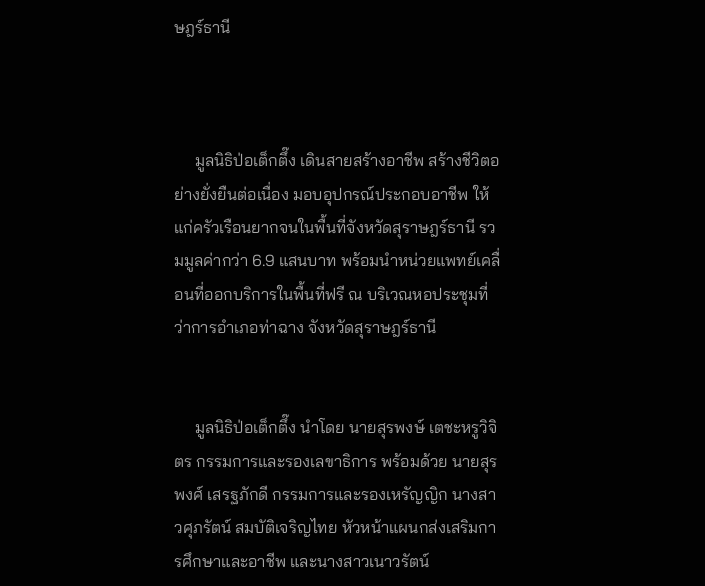ษฎร์ธานี



     มูลนิธิป่อเต็กตึ๊ง เดินสายสร้างอาชีพ สร้างชีวิตอย่างยั่งยืนต่อเนื่อง มอบอุปกรณ์ประกอบอาชีพ ให้แก่ครัวเรือนยากจนในพื้นที่จังหวัดสุราษฎร์ธานี รวมมูลค่ากว่า 6.9 แสนบาท พร้อมนำหน่วยแพทย์เคลื่อนที่ออกบริการในพื้นที่ฟรี ณ บริเวณหอประชุมที่ว่าการอำเภอท่าฉาง จังหวัดสุราษฎร์ธานี


     มูลนิธิป่อเต็กตึ๊ง นำโดย นายสุรพงษ์ เตชะหรูวิจิตร กรรมการและรองเลขาธิการ พร้อมด้วย นายสุรพงศ์ เสรฐภักดี กรรมการและรองเหรัญญิก นางสาวศุภรัตน์ สมบัติเจริญไทย หัวหน้าแผนกส่งเสริมการศึกษาและอาชีพ และนางสาวเนาวรัตน์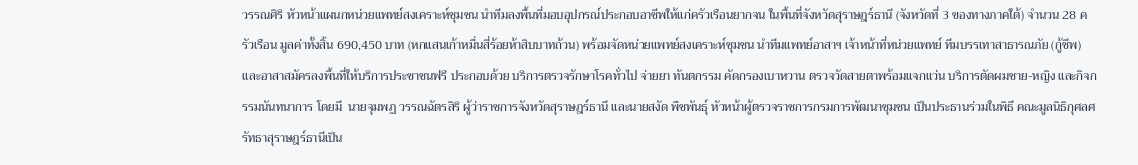วรรณศิริ หัวหน้าแผนกหน่วยแพทย์สงเคราะห์ชุมชน นำทีมลงพื้นที่มอบอุปกรณ์ประกอบอาชีพให้แก่ครัวเรือนยากจน ในพื้นที่จังหวัดสุราษฎร์ธานี (จังหวัดที่ 3 ของทางภาคใต้) จำนวน 28 ครัวเรือน มูลค่าทั้งสิ้น 690,450 บาท (หกแสนเก้าหมื่นสี่ร้อยห้าสิบบาทถ้วน) พร้อมจัดหน่วยแพทย์สงเคราะห์ชุมชน นำทีมแพทย์อาสาฯ เจ้าหน้าที่หน่วยแพทย์ ทีมบรรเทาสาธารณภัย (กู้ชีพ) และอาสาสมัครลงพื้นที่ให้บริการประชาชนฟรี ประกอบด้วย บริการตรวจรักษาโรคทั่วไป จ่ายยา ทันตกรรม คัดกรองเบาหวาน ตรวจวัดสายตาพร้อมแจกแว่น บริการตัดผมชาย-หญิง และกิจกรรมนันทนาการ โดยมี  นายจุมพฏ วรรณฉัตรสิริ ผู้ว่าราชการจังหวัดสุราษฎร์ธานี และนายสงัด พืชพันธุ์ หัวหน้าผู้ตรวจราชการกรมการพัฒนาชุมชน เป็นประธานร่วมในพิธี คณะมูลนิธิกุศลศรัทธาสุราษฎร์ธานีเป็น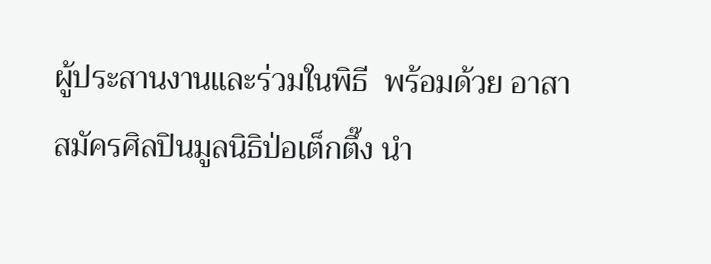ผู้ประสานงานและร่วมในพิธี  พร้อมด้วย อาสาสมัครศิลปินมูลนิธิป่อเต็กตึ๊ง นำ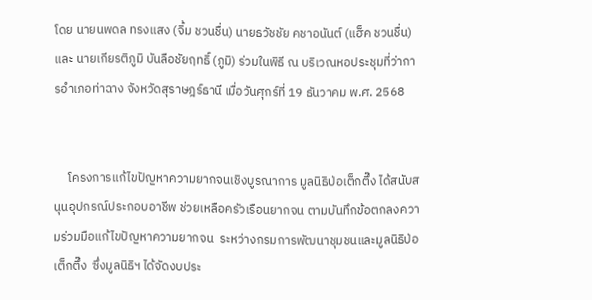โดย นายนพดล ทรงแสง (จิ้ม ชวนชื่น) นายธวัชชัย คชาอนันต์ (แฮ็ค ชวนชื่น)และ นายเกียรติภูมิ บันลือชัยฤทธิ์ (ภูมิ) ร่วมในพิธี ณ บริเวณหอประชุมที่ว่าการอำเภอท่าฉาง จังหวัดสุราษฎร์ธานี เมื่อวันศุกร์ที่ 19 ธันวาคม พ.ศ. 2568


     โครงการแก้ไขปัญหาความยากจนเชิงบูรณาการ มูลนิธิป่อเต็กตึ๊ง ได้สนับสนุนอุปกรณ์ประกอบอาชีพ ช่วยเหลือครัวเรือนยากจน ตามบันทึกข้อตกลงความร่วมมือแก้ไขปัญหาความยากจน  ระหว่างกรมการพัฒนาชุมชนและมูลนิธิป่อเต็กตึ๊ง  ซึ่งมูลนิธิฯ ได้จัดงบประ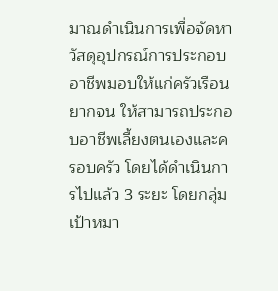มาณดำเนินการเพื่อจัดหาวัสดุอุปกรณ์การประกอบอาชีพมอบให้แก่ครัวเรือนยากจน ให้สามารถประกอบอาชีพเลี้ยงตนเองและครอบครัว โดยได้ดำเนินการไปแล้ว 3 ระยะ โดยกลุ่มเป้าหมา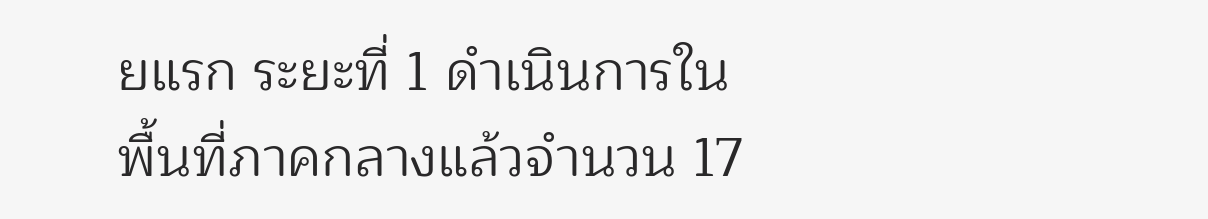ยแรก ระยะที่ 1 ดำเนินการในพื้นที่ภาคกลางแล้วจำนวน 17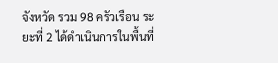จังหวัด รวม 98 ครัวเรือน ระยะที่ 2 ได้ดำเนินการในพื้นที่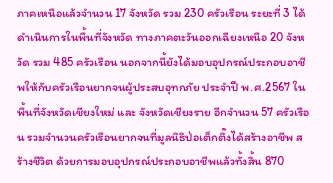ภาคเหนือแล้วจำนวน 17 จังหวัด รวม 230 ครัวเรือน ระยะที่ 3 ได้ดำเนินการในพื้นที่จังหวัด ทางภาคตะวันออกเฉียงเหนือ 20 จังหวัด รวม 485 ครัวเรือน นอกจากนี้ยังได้มอบอุปกรณ์ประกอบอาชีพให้กับครัวเรือนยากจนผู้ประสบอุทกภัย ประจำปี พ.ศ.2567 ในพื้นที่จังหวัดเชียงใหม่ และ จังหวัดเชียงราย อีกจำนวน 57 ครัวเรือน รวมจำนวนครัวเรือนยากจนที่มูลนิธิป่อเต็กตึ๊งได้สร้างอาชีพ สร้างชีวิต ด้วยการมอบอุปกรณ์ประกอบอาชีพแล้วทั้งสิ้น 870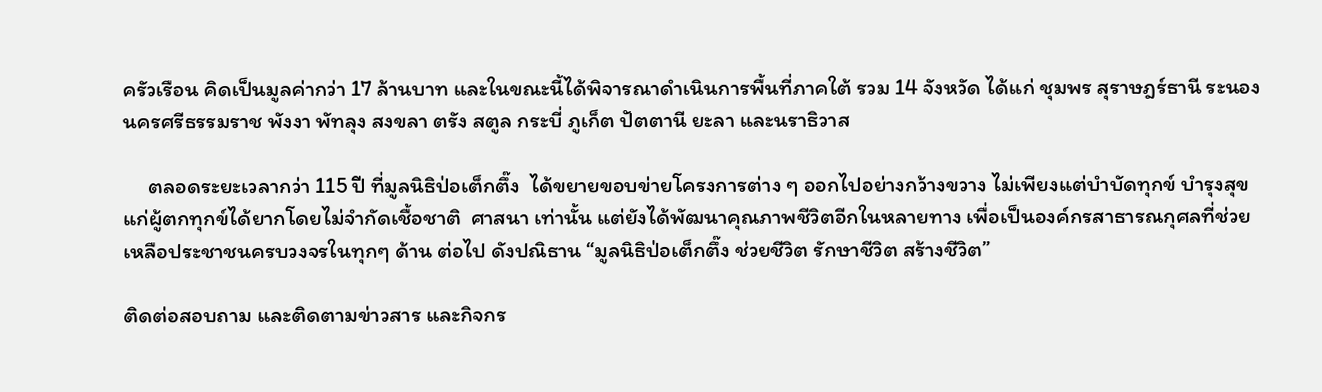ครัวเรือน คิดเป็นมูลค่ากว่า 17 ล้านบาท และในขณะนี้ได้พิจารณาดำเนินการพื้นที่ภาคใต้ รวม 14 จังหวัด ได้แก่ ชุมพร สุราษฎร์ธานี ระนอง นครศรีธรรมราช พังงา พัทลุง สงขลา ตรัง สตูล กระบี่ ภูเก็ต ปัตตานี ยะลา และนราธิวาส

     ตลอดระยะเวลากว่า 115 ปี ที่มูลนิธิป่อเต็กตึ๊ง  ได้ขยายขอบข่ายโครงการต่าง ๆ ออกไปอย่างกว้างขวาง ไม่เพียงแต่บำบัดทุกข์ บำรุงสุข แก่ผู้ตกทุกข์ได้ยากโดยไม่จำกัดเชื้อชาติ  ศาสนา เท่านั้น แต่ยังได้พัฒนาคุณภาพชีวิตอีกในหลายทาง เพื่อเป็นองค์กรสาธารณกุศลที่ช่วยเหลือประชาชนครบวงจรในทุกๆ ด้าน ต่อไป ดังปณิธาน “มูลนิธิป่อเต็กตึ๊ง ช่วยชีวิต รักษาชีวิต สร้างชีวิต”

ติดต่อสอบถาม และติดตามข่าวสาร และกิจกร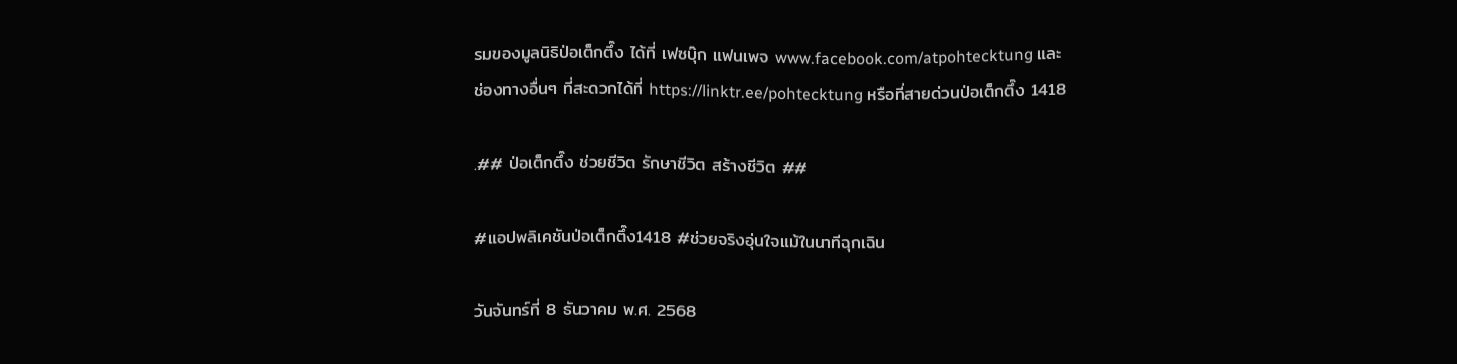รมของมูลนิธิป่อเต็กตึ๊ง ได้ที่ เฟซบุ๊ก แฟนเพจ www.facebook.com/atpohtecktung และช่องทางอื่นๆ ที่สะดวกได้ที่ https://linktr.ee/pohtecktung หรือที่สายด่วนป่อเต็กตึ๊ง 1418

.## ป่อเต็กตึ๊ง ช่วยชีวิต รักษาชีวิต สร้างชีวิต ##

#แอปพลิเคชันป่อเต็กตึ๊ง1418 #ช่วยจริงอุ่นใจแม้ในนาทีฉุกเฉิน

วันจันทร์ที่ 8 ธันวาคม พ.ศ. 2568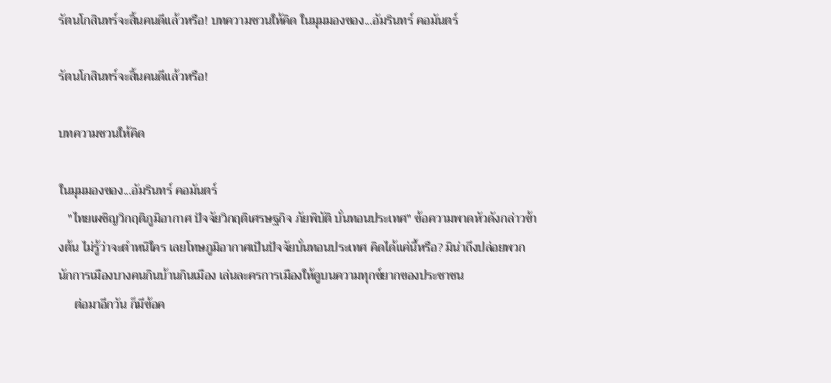รัตนโกสินทร์จะสิ้นคนดีแล้วหรือ! บทความชวนให้คิด ในมุมมองของ...อัมรินทร์ คอมันตร์

รัตนโกสินทร์จะสิ้นคนดีแล้วหรือ!

บทความชวนให้คิด

ในมุมมองของ...อัมรินทร์ คอมันตร์
   "ไทยเผชิญวิกฤติภูมิอากาศ ปัจจัยวิกฤติเศรษฐกิจ ภัยพิบัติ บั่นทอนประเทศ" ข้อความพาดหัวดังกล่าวข้างต้น ไม่รู้ว่าจะตําหนิใคร เลยโทษภูมิอากาศเป็นปัจจัยบั่นทอนประเทศ คิดได้แค่นี้หรือ? มิน่าถึงปล่อยพวกนักการเมืองบางคนกินบ้านกินเมือง เล่นละครการเมืองให้ดูบนความทุกข์ยากของประชาชน
     ต่อมาอีกวัน ก็มีข้อค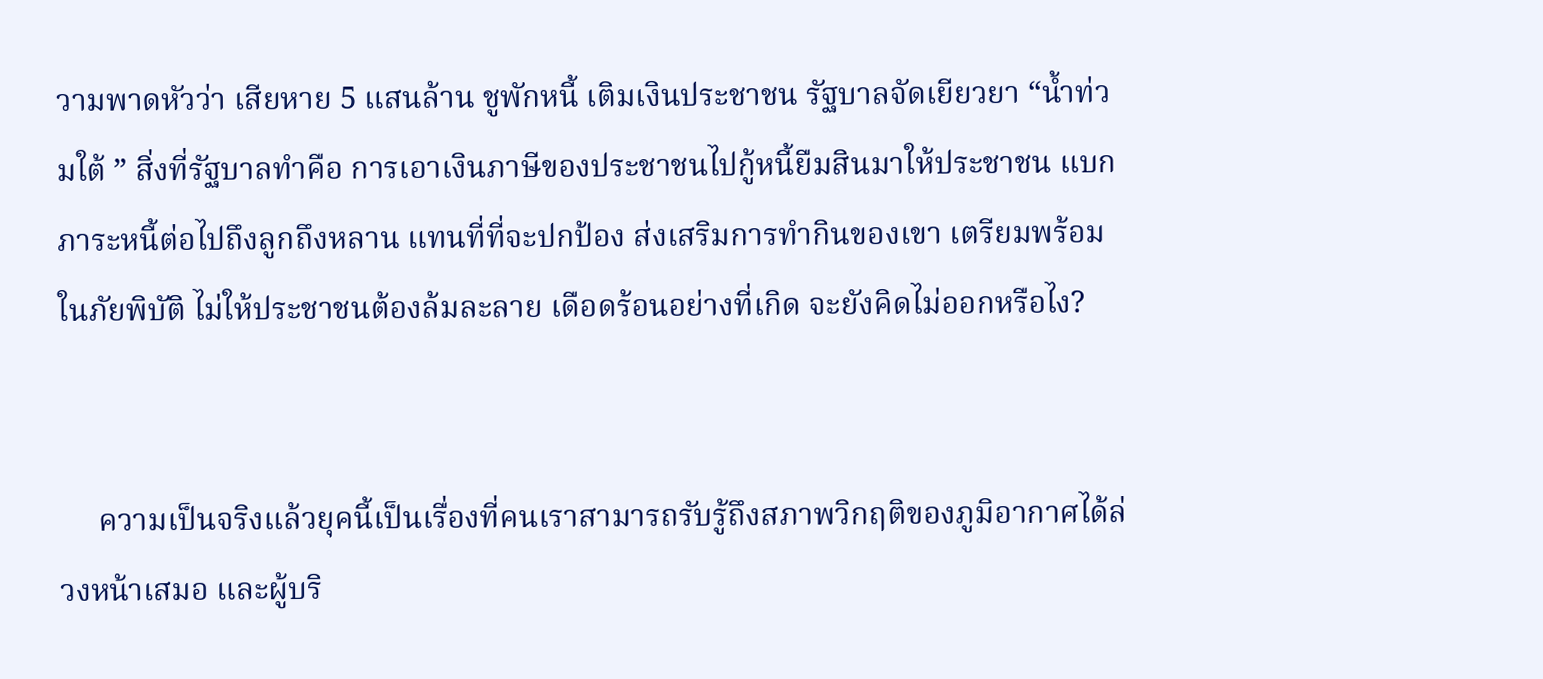วามพาดหัวว่า เสียหาย 5 แสนล้าน ชูพักหนี้ เติมเงินประชาชน รัฐบาลจัดเยียวยา “นํ้าท่วมใต้ ” สิ่งที่รัฐบาลทําคือ การเอาเงินภาษีของประชาชนไปกู้หนี้ยืมสินมาให้ประชาชน แบกภาระหนี้ต่อไปถึงลูกถึงหลาน แทนที่ที่จะปกป้อง ส่งเสริมการทํากินของเขา เตรียมพร้อมในภัยพิบัติ ไม่ให้ประชาชนต้องล้มละลาย เดือดร้อนอย่างที่เกิด จะยังคิดไม่ออกหรือไง?


     ความเป็นจริงแล้วยุคนี้เป็นเรื่องที่คนเราสามารถรับรู้ถึงสภาพวิกฤติของภูมิอากาศได้ล่วงหน้าเสมอ และผู้บริ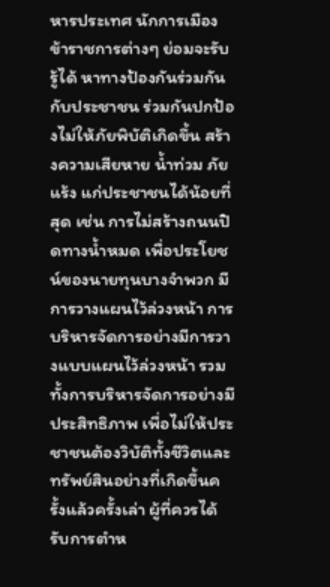หารประเทศ นักการเมือง ข้าราชการต่างๆ ย่อมจะรับรู้ได้ หาทางป้องกันร่วมกันกับประชาชน ร่วมกันปกป้องไม่ให้ภัยพิบัติเกิดขึ้น สร้างความเสียหาย นํ้าท่วม ภัยแร้ง แก่ประชาชนได้น้อยที่สุด เช่น การไม่สร้างถนนปิดทางนํ้าหมด เพื่อประโยชน์ของนายทุนบางจําพวก มีการวางแผนไว้ล่วงหน้า การบริหารจัดการอย่างมีการวางแบบแผนไว้ล่วงหน้า รวมทั้งการบริหารจัดการอย่างมีประสิทธิภาพ เพื่อไม่ให้ประชาชนต้องวิบัติทั้งชีวิตและทรัพย์สินอย่างที่เกิดขึ้นครั้งแล้วครั้งเล่า ผู้ที่ควรได้รับการตําห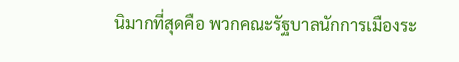นิมากที่สุดคือ พวกคณะรัฐบาลนักการเมืองระ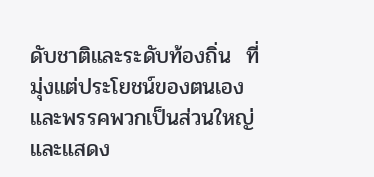ดับชาติและระดับท้องถิ่น  ที่มุ่งแต่ประโยชน์ของตนเองและพรรคพวกเป็นส่วนใหญ่ และแสดง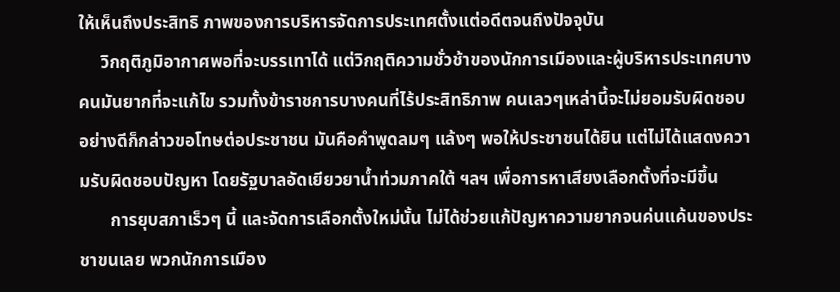ให้เห็นถึงประสิทธิ ภาพของการบริหารจัดการประเทศตั้งแต่อดีตจนถึงปัจจุบัน
     วิกฤติภูมิอากาศพอที่จะบรรเทาได้ แต่วิกฤติความชั่วช้าของนักการเมืองและผู้บริหารประเทศบางคนมันยากที่จะแก้ไข รวมทั้งข้าราชการบางคนที่ไร้ประสิทธิภาพ คนเลวๆเหล่านี้จะไม่ยอมรับผิดชอบ อย่างดีก็กล่าวขอโทษต่อประชาชน มันคือคําพูดลมๆ แล้งๆ พอให้ประชาชนได้ยิน แต่ไม่ได้แสดงความรับผิดชอบปัญหา โดยรัฐบาลอัดเยียวยานํ้าท่วมภาคใต้ ฯลฯ เพื่อการหาเสียงเลือกตั้งที่จะมีขึ้น
       การยุบสภาเร็วๆ นี้ และจัดการเลือกตั้งใหม่นั้น ไม่ได้ช่วยแก้ปัญหาความยากจนค่นแค้นของประชาขนเลย พวกนักการเมือง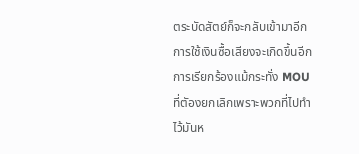ตระบัดสัตย์ก็จะกลับเข้ามาอีก การใช้เงินซื้อเสียงจะเกิดขึ้นอีก การเรียกร้องแม้กระทั่ง MOU ที่ตัองยกเลิกเพราะพวกที่ไปทําไว้มันห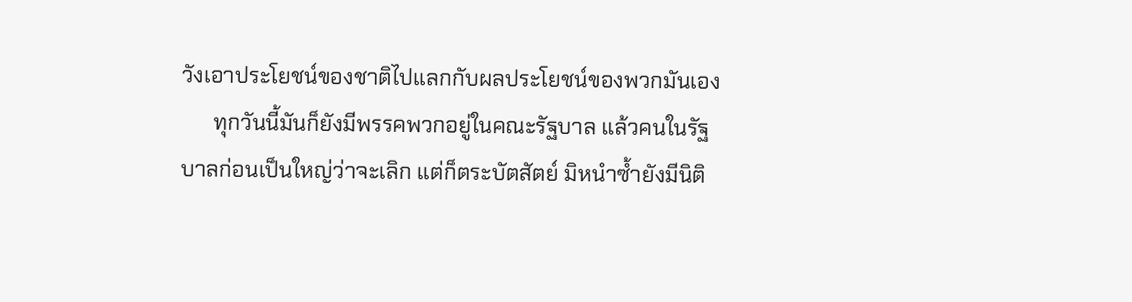วังเอาประโยชน์ของชาติไปแลกกับผลประโยชน์ของพวกมันเอง
      ทุกวันนี้มันก็ยังมีพรรคพวกอยู่ในคณะรัฐบาล แล้วคนในรัฐบาลก่อนเป็นใหญ่ว่าจะเลิก แต่ก็ตระบัตสัตย์ มิหนําซํ้ายังมีนิติ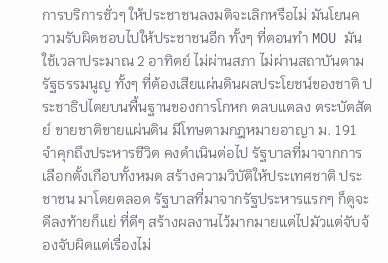การบริการชั่วๆ ให้ประชาชนลงมติจะเลิกหรือไม่ มันโยนความรับผิดชอบไปให้ประชาชนอีก ทั้งๆ ที่ตอนทํา MOU มันใช้เวลาประมาณ 2 อาทิตย์ ไม่ผ่านสภา ไม่ผ่านสถาบันตามรัฐธรรมนูญ ทั้งๆ ที่ต้องเสียแผ่นดินผลประโยชน์ของชาติ ประชาธิปไตยบนพื้นฐานของการโกหก ตลบแตลง ตระบัตสัตย์ ขายชาติขายแผ่นดิน มีโทษตามกฎหมายอาญา ม. 191 จําคุกถึงประหารชีวิต คงดําเนินต่อไป รัฐบาลที่มาจากการเลือกตั้งเกือบทั้งหมด สร้างความวิบัติให้ประเทศชาติ ประชาชน มาโดยตลอด รัฐบาลที่มาจากรัฐประหารแรกๆ ก็ดูจะดีลงท้ายก็แย่ ที่ดีๆ สร้างผลงานไว้มากมายแต่ไปมัวแต่จับจ้องจับผิดแต่เรื่องไม่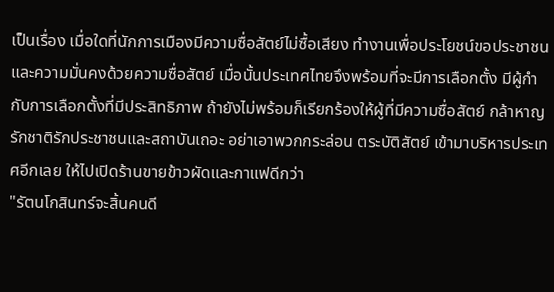เป็นเรื่อง เมื่อใดที่นักการเมืองมีความซื่อสัตย์ไม่ซื้อเสียง ทํางานเพื่อประโยชน์ขอประชาชนและความมั่นคงด้วยความซื่อสัตย์ เมื่อนั้นประเทศไทยจึงพร้อมที่จะมีการเลือกตั้ง มีผู้กํากับการเลือกตั้งที่มีประสิทธิภาพ ถ้ายังไม่พร้อมก็เรียกร้องให้ผู้ที่มีความซื่อสัตย์ กล้าหาญ รักชาติรักประชาชนและสถาบันเถอะ อย่าเอาพวกกระล่อน ตระบัติสัตย์ เข้ามาบริหารประเทศอีกเลย ให้ไปเปิดร้านขายข้าวผัดและกาแฟดีกว่า
"รัตนโกสินทร์จะสิ้นคนดี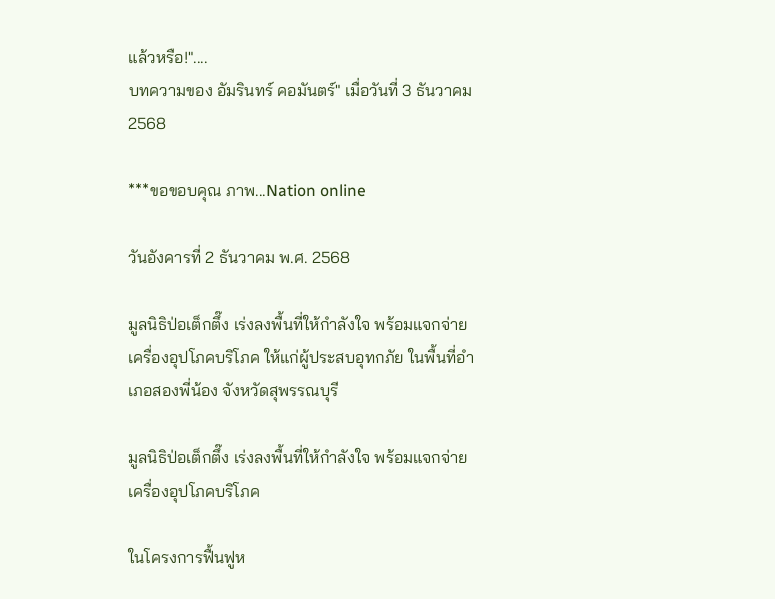แล้วหรือ!"....
บทความของ อัมรินทร์ คอมันตร์" เมื่อวันที่ 3 ธันวาคม 2568

***ขอขอบคุณ ภาพ...Nation online

วันอังคารที่ 2 ธันวาคม พ.ศ. 2568

มูลนิธิป่อเต็กตึ๊ง เร่งลงพื้นที่ให้กำลังใจ พร้อมแจกจ่ายเครื่องอุปโภคบริโภค ให้แก่ผู้ประสบอุทกภัย ในพื้นที่อำเภอสองพี่น้อง จังหวัดสุพรรณบุรี

มูลนิธิป่อเต็กตึ๊ง เร่งลงพื้นที่ให้กำลังใจ พร้อมแจกจ่ายเครื่องอุปโภคบริโภค

ในโครงการฟื้นฟูห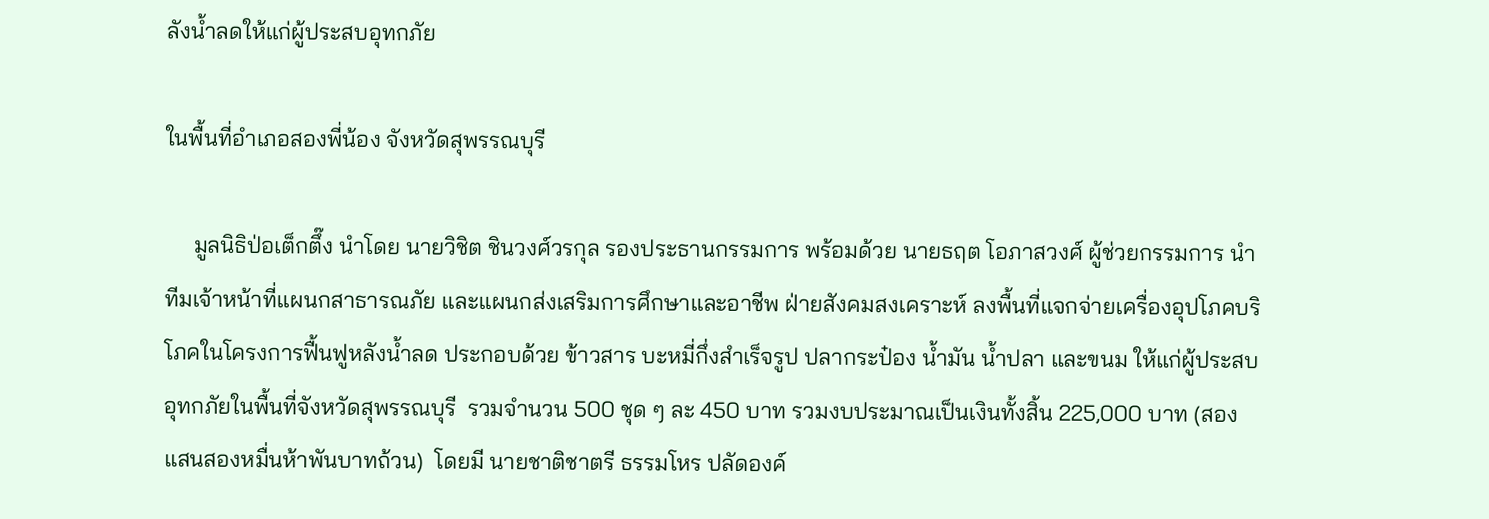ลังน้ำลดให้แก่ผู้ประสบอุทกภัย

ในพื้นที่อำเภอสองพี่น้อง จังหวัดสุพรรณบุรี

     มูลนิธิป่อเต็กตึ๊ง นำโดย นายวิชิต ชินวงศ์วรกุล รองประธานกรรมการ พร้อมด้วย นายธฤต โอภาสวงศ์ ผู้ช่วยกรรมการ นำทีมเจ้าหน้าที่แผนกสาธารณภัย และแผนกส่งเสริมการศึกษาและอาชีพ ฝ่ายสังคมสงเคราะห์ ลงพื้นที่แจกจ่ายเครื่องอุปโภคบริโภคในโครงการฟื้นฟูหลังน้ำลด ประกอบด้วย ข้าวสาร บะหมี่กึ่งสำเร็จรูป ปลากระป๋อง น้ำมัน น้ำปลา และขนม ให้แก่ผู้ประสบอุทกภัยในพื้นที่จังหวัดสุพรรณบุรี  รวมจำนวน 500 ชุด ๆ ละ 450 บาท รวมงบประมาณเป็นเงินทั้งสิ้น 225,000 บาท (สองแสนสองหมื่นห้าพันบาทถ้วน)  โดยมี นายชาติชาตรี ธรรมโหร ปลัดองค์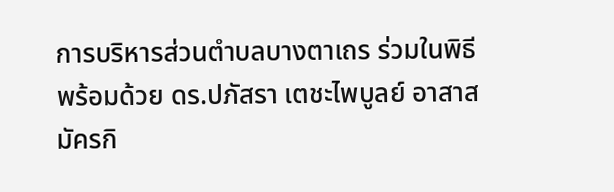การบริหารส่วนตำบลบางตาเถร ร่วมในพิธี พร้อมด้วย ดร.ปภัสรา เตชะไพบูลย์ อาสาสมัครกิ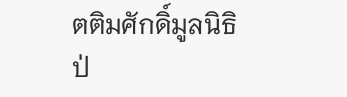ตติมศักดิ์มูลนิธิป่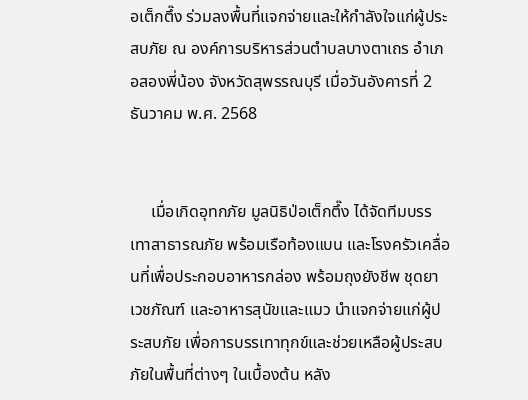อเต็กตึ๊ง ร่วมลงพื้นที่แจกจ่ายและให้กำลังใจแก่ผู้ประสบภัย ณ องค์การบริหารส่วนตำบลบางตาเถร อำเภอสองพี่น้อง จังหวัดสุพรรณบุรี เมื่อวันอังคารที่ 2 ธันวาคม พ.ศ. 2568


     เมื่อเกิดอุทกภัย มูลนิธิป่อเต็กตึ๊ง ได้จัดทีมบรรเทาสาธารณภัย พร้อมเรือท้องแบน และโรงครัวเคลื่อนที่เพื่อประกอบอาหารกล่อง พร้อมถุงยังชีพ ชุดยาเวชภัณฑ์ และอาหารสุนัขและแมว นำแจกจ่ายแก่ผู้ประสบภัย เพื่อการบรรเทาทุกข์และช่วยเหลือผู้ประสบภัยในพื้นที่ต่างๆ ในเบื้องต้น หลัง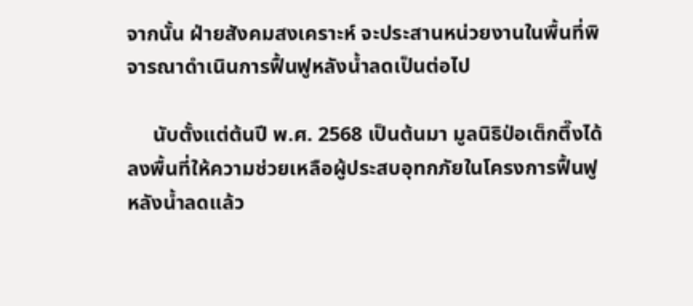จากนั้น ฝ่ายสังคมสงเคราะห์ จะประสานหน่วยงานในพื้นที่พิจารณาดำเนินการฟื้นฟูหลังน้ำลดเป็นต่อไป

     นับตั้งแต่ต้นปี พ.ศ. 2568 เป็นต้นมา มูลนิธิป่อเต็กตึ๊งได้ลงพื้นที่ให้ความช่วยเหลือผู้ประสบอุทกภัยในโครงการฟื้นฟูหลังน้ำลดแล้ว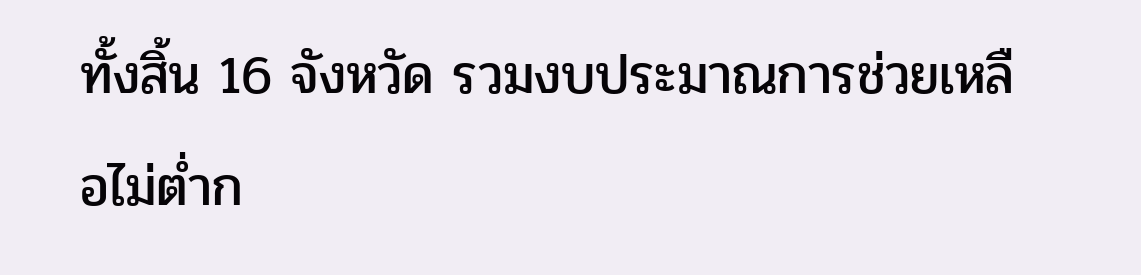ทั้งสิ้น 16 จังหวัด รวมงบประมาณการช่วยเหลือไม่ต่ำก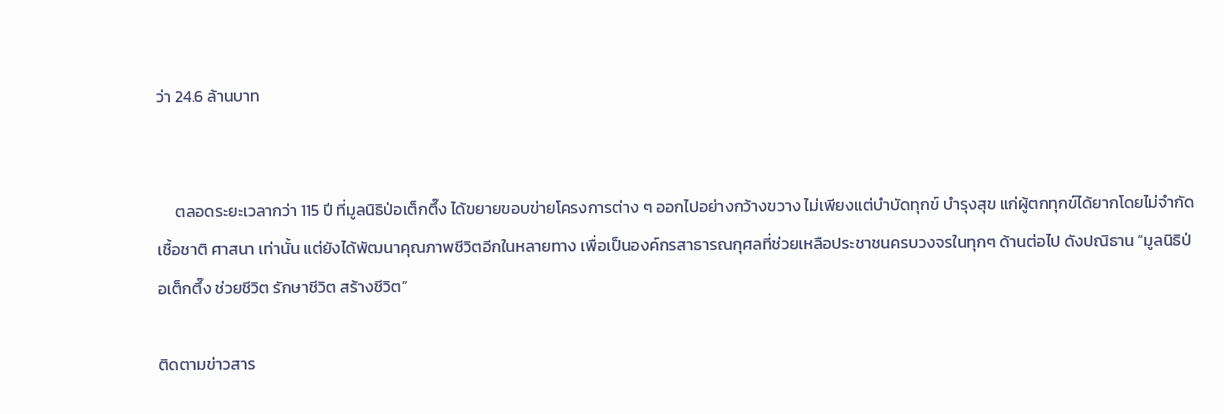ว่า 24.6 ล้านบาท


     ตลอดระยะเวลากว่า 115 ปี ที่มูลนิธิป่อเต็กตึ๊ง ได้ขยายขอบข่ายโครงการต่าง ๆ ออกไปอย่างกว้างขวาง ไม่เพียงแต่บำบัดทุกข์ บำรุงสุข แก่ผู้ตกทุกข์ได้ยากโดยไม่จำกัดเชื้อชาติ ศาสนา เท่านั้น แต่ยังได้พัฒนาคุณภาพชีวิตอีกในหลายทาง เพื่อเป็นองค์กรสาธารณกุศลที่ช่วยเหลือประชาชนครบวงจรในทุกๆ ด้านต่อไป ดังปณิธาน “มูลนิธิป่อเต็กตึ๊ง ช่วยชีวิต รักษาชีวิต สร้างชีวิต”

ติดตามข่าวสาร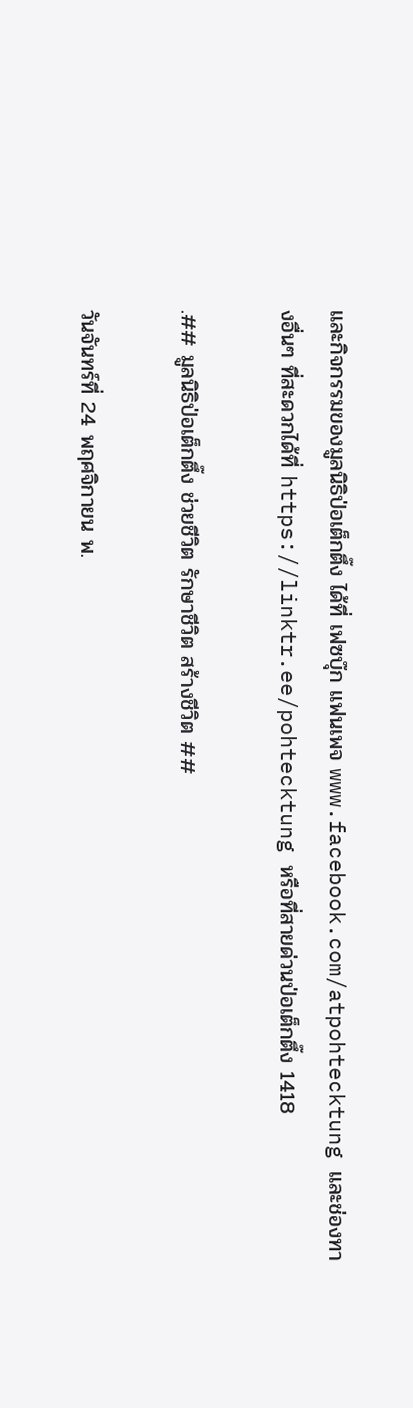และกิจกรรมของมูลนิธิป่อเต็กตึ๊ง ได้ที่ เฟซบุ๊ก แฟนเพจ www.facebook.com/atpohtecktung และช่องทางอื่นๆ ที่สะดวกได้ที่ https://linktr.ee/pohtecktung หรือที่สายด่วนป่อเต็กตึ๊ง 1418

.## มูลนิธิป่อเต็กตึ๊ง ช่วยชีวิต รักษาชีวิต สร้างชีวิต ##

วันจันทร์ที่ 24 พฤศจิกายน พ.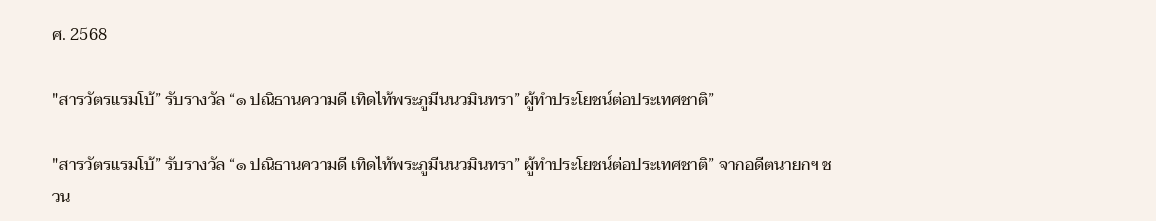ศ. 2568

"สารวัตรแรมโบ้” รับรางวัล “๑ ปณิธานความดี เทิดไท้พระภูมีนนวมินทรา” ผู้ทำประโยชน์ต่อประเทศชาติ”

"สารวัตรแรมโบ้” รับรางวัล “๑ ปณิธานความดี เทิดไท้พระภูมีนนวมินทรา” ผู้ทำประโยชน์ต่อประเทศชาติ” จากอดีตนายกฯ ชวน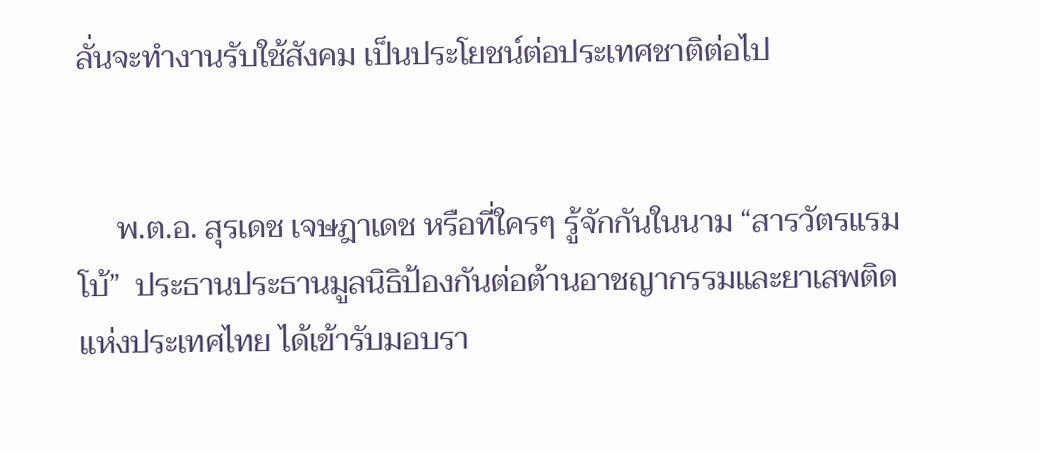ลั่นจะทำงานรับใช้สังคม เป็นประโยชน์ต่อประเทศชาติต่อไป


     พ.ต.อ. สุรเดช เจษฎาเดช หรือที่ใครๆ รู้จักกันในนาม “สารวัตรแรมโบ้”  ประธานประธานมูลนิธิป้องกันต่อต้านอาชญากรรมและยาเสพติดแห่งประเทศไทย ได้เข้ารับมอบรา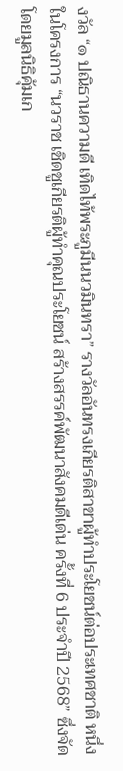งวัล “๑ ปณิธานความดี เทิดไท้พระภูมีนนวมินทรา” รางวัลอันทรงเกียรติสาขาผู้ทำประโยชน์ต่อประเทศชาติ หนึ่งในโครงการ “นวราช เชิดชูเกียรติผู้ทำคุณประโยชน์ สร้างสรรค์พัฒนาสังคมดีเด่น ครั้งที่ 6 ประจำปี 2568” ซึ่งจัดโดยมูลนิธิคุ้มเก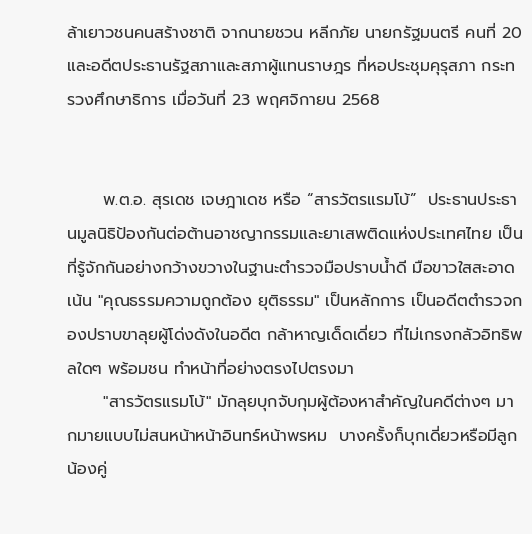ล้าเยาวชนคนสร้างชาติ จากนายชวน หลีกภัย นายกรัฐมนตรี คนที่ 20 และอดีตประธานรัฐสภาและสภาผู้แทนราษฎร ที่หอประชุมคุรุสภา กระทรวงศึกษาธิการ เมื่อวันที่ 23 พฤศจิกายน 2568


      พ.ต.อ. สุรเดช เจษฎาเดช หรือ “สารวัตรแรมโบ้”  ประธานประธานมูลนิธิป้องกันต่อต้านอาชญากรรมและยาเสพติดแห่งประเทศไทย เป็นที่รู้จักกันอย่างกว้างขวางในฐานะตำรวจมือปราบน้ำดี มือขาวใสสะอาด เน้น "คุณธรรมความถูกต้อง ยุติธรรม" เป็นหลักการ เป็นอดีตตำรวจกองปราบขาลุยผู้โด่งดังในอดีต กล้าหาญเด็ดเดี่ยว ที่ไม่เกรงกลัวอิทธิพลใดๆ พร้อมชน ทำหน้าที่อย่างตรงไปตรงมา
      "สารวัตรแรมโบ้" มักลุยบุกจับกุมผู้ต้องหาสำคัญในคดีต่างๆ มากมายแบบไม่สนหน้าหน้าอินทร์หน้าพรหม  บางครั้งก็บุกเดี่ยวหรือมีลูกน้องคู่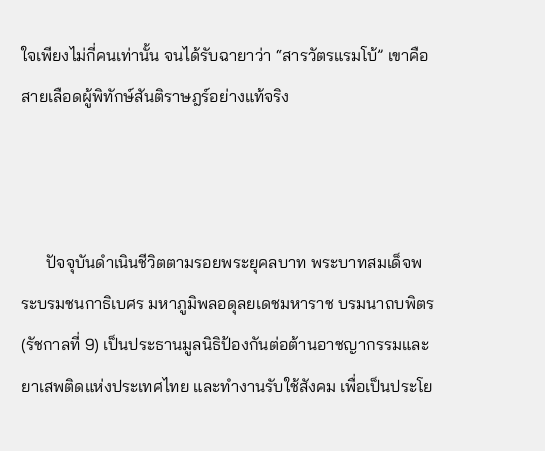ใจเพียงไม่กี่คนเท่านั้น จนได้รับฉายาว่า “สารวัตรแรมโบ้” เขาคือสายเลือดผู้พิทักษ์สันติราษฎร์อย่างแท้จริง



      ปัจจุบันดำเนินชีวิตตามรอยพระยุคลบาท พระบาทสมเด็จพระบรมชนกาธิเบศร มหาภูมิพลอดุลยเดชมหาราช บรมนาถบพิตร (รัชกาลที่ 9) เป็นประธานมูลนิธิป้องกันต่อต้านอาชญากรรมและยาเสพติดแห่งประเทศไทย และทำงานรับใช้สังคม เพื่อเป็นประโย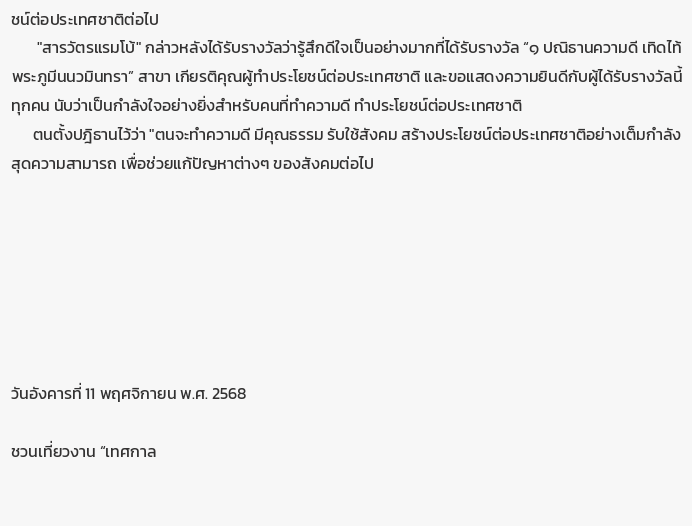ชน์ต่อประเทศชาติต่อไป
       "สารวัตรแรมโบ้" กล่าวหลังได้รับรางวัลว่ารู้สึกดีใจเป็นอย่างมากที่ได้รับรางวัล “๑ ปณิธานความดี เทิดไท้พระภูมีนนวมินทรา” สาขา เกียรติคุณผู้ทำประโยชน์ต่อประเทศชาติ และขอแสดงความยินดีกับผู้ได้รับรางวัลนี้ทุกคน นับว่าเป็นกำลังใจอย่างยิ่งสำหรับคนที่ทำความดี ทำประโยชน์ต่อประเทศชาติ
      ตนตั้งปฎิธานไว้ว่า "ตนจะทำความดี มีคุณธรรม รับใช้สังคม สร้างประโยชน์ต่อประเทศชาติอย่างเต็มกำลัง สุดความสามารถ เพื่อช่วยแก้ปัญหาต่างๆ ของสังคมต่อไป







วันอังคารที่ 11 พฤศจิกายน พ.ศ. 2568

ชวนเที่ยวงาน “เทศกาล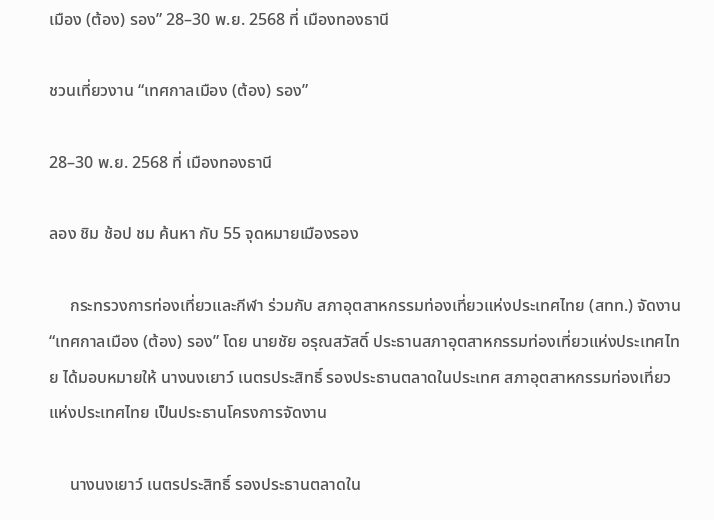เมือง (ต้อง) รอง” 28–30 พ.ย. 2568 ที่ เมืองทองธานี

ชวนเที่ยวงาน “เทศกาลเมือง (ต้อง) รอง”

28–30 พ.ย. 2568 ที่ เมืองทองธานี

ลอง ชิม ช้อป ชม ค้นหา กับ 55 จุดหมายเมืองรอง

     กระทรวงการท่องเที่ยวและกีฬา ร่วมกับ สภาอุตสาหกรรมท่องเที่ยวแห่งประเทศไทย (สทท.) จัดงาน “เทศกาลเมือง (ต้อง) รอง” โดย นายชัย อรุณสวัสดิ์ ประธานสภาอุตสาหกรรมท่องเที่ยวแห่งประเทศไทย ได้มอบหมายให้ นางนงเยาว์ เนตรประสิทธิ์ รองประธานตลาดในประเทศ สภาอุตสาหกรรมท่องเที่ยวแห่งประเทศไทย เป็นประธานโครงการจัดงาน

     นางนงเยาว์ เนตรประสิทธิ์ รองประธานตลาดใน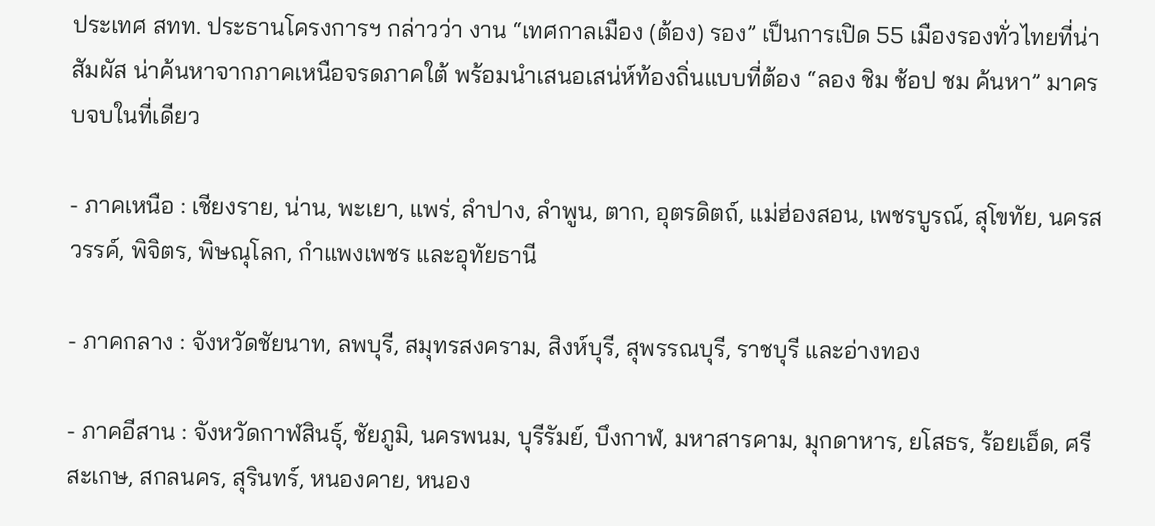ประเทศ สทท. ประธานโครงการฯ กล่าวว่า งาน “เทศกาลเมือง (ต้อง) รอง” เป็นการเปิด 55 เมืองรองทั่วไทยที่น่าสัมผัส น่าค้นหาจากภาคเหนือจรดภาคใต้ พร้อมนำเสนอเสน่ห์ท้องถิ่นแบบที่ต้อง “ลอง ชิม ช้อป ชม ค้นหา” มาครบจบในที่เดียว

- ภาคเหนือ : เชียงราย, น่าน, พะเยา, แพร่, ลำปาง, ลำพูน, ตาก, อุตรดิตถ์, แม่ฮ่องสอน, เพชรบูรณ์, สุโขทัย, นครสวรรค์, พิจิตร, พิษณุโลก, กำแพงเพชร และอุทัยธานี

- ภาคกลาง : จังหวัดชัยนาท, ลพบุรี, สมุทรสงคราม, สิงห์บุรี, สุพรรณบุรี, ราชบุรี และอ่างทอง

- ภาคอีสาน : จังหวัดกาฬสินธุ์, ชัยภูมิ, นครพนม, บุรีรัมย์, บึงกาฬ, มหาสารคาม, มุกดาหาร, ยโสธร, ร้อยเอ็ด, ศรีสะเกษ, สกลนคร, สุรินทร์, หนองคาย, หนอง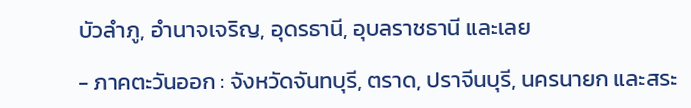บัวลำภู, อำนาจเจริญ, อุดรธานี, อุบลราชธานี และเลย

- ภาคตะวันออก : จังหวัดจันทบุรี, ตราด, ปราจีนบุรี, นครนายก และสระ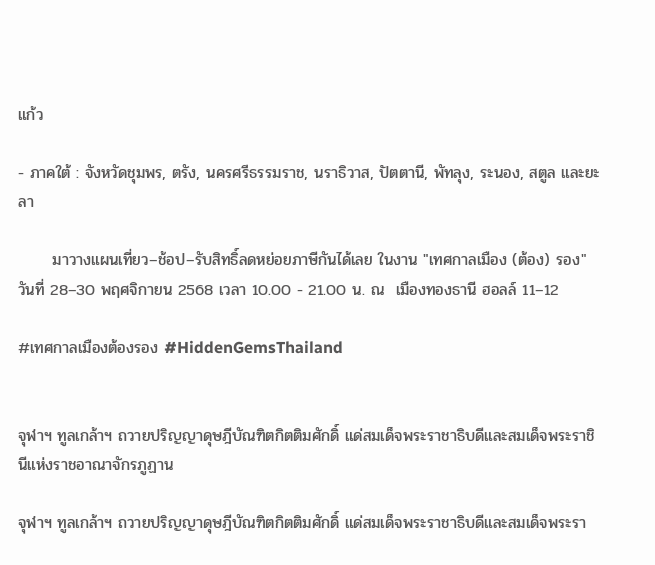แก้ว

- ภาคใต้ : จังหวัดชุมพร, ตรัง, นครศรีธรรมราช, นราธิวาส, ปัตตานี, พัทลุง, ระนอง, สตูล และยะลา

      มาวางแผนเที่ยว–ช้อป–รับสิทธิ์ลดหย่อยภาษีกันได้เลย ในงาน "เทศกาลเมือง (ต้อง) รอง" วันที่ 28–30 พฤศจิกายน 2568 เวลา 10.00 - 21.00 น. ณ  เมืองทองธานี ฮอลล์ 11–12

#เทศกาลเมืองต้องรอง #HiddenGemsThailand


จุฬาฯ ทูลเกล้าฯ ถวายปริญญาดุษฎีบัณฑิตกิตติมศักดิ์ แด่สมเด็จพระราชาธิบดีและสมเด็จพระราชินีแห่งราชอาณาจักรภูฏาน

จุฬาฯ ทูลเกล้าฯ ถวายปริญญาดุษฎีบัณฑิตกิตติมศักดิ์ แด่สมเด็จพระราชาธิบดีและสมเด็จพระรา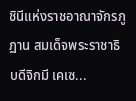ชินีแห่งราชอาณาจักรภูฏาน สมเด็จพระราชาธิบดีจิกมี เคเซ...